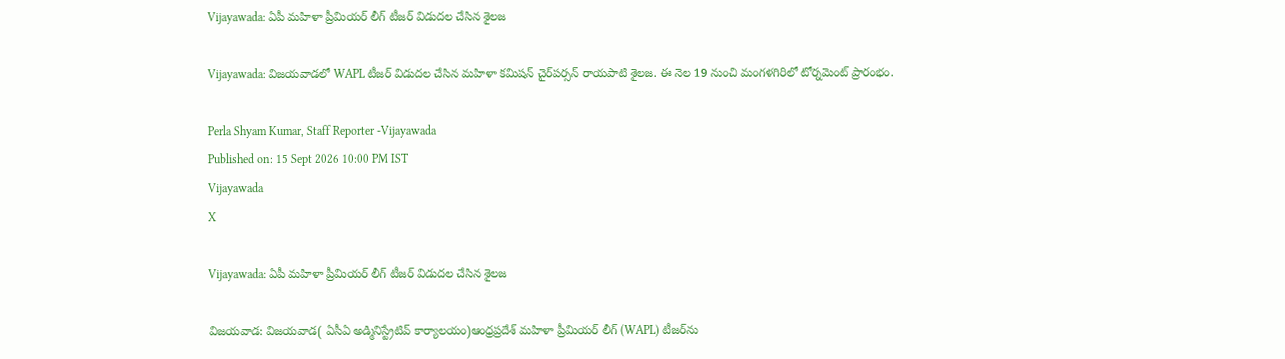Vijayawada: ఏపీ మహిళా ప్రీమియర్ లీగ్ టీజర్ విడుదల చేసిన శైలజ

Vijayawada: విజయవాడలో WAPL టీజర్ విడుదల చేసిన మహిళా కమిషన్ చైర్‌పర్సన్ రాయపాటి శైలజ. ఈ నెల 19 నుంచి మంగళగిరిలో టోర్నమెంట్ ప్రారంభం.

Perla Shyam Kumar, Staff Reporter -Vijayawada
Published on: 15 Sept 2026 10:00 PM IST
Vijayawada
X

Vijayawada: ఏపీ మహిళా ప్రీమియర్ లీగ్ టీజర్ విడుదల చేసిన శైలజ

విజయవాడ: విజయవాడ( ఏసీఏ అడ్మినిస్ట్రేటివ్ కార్యాలయం)ఆంధ్రప్రదేశ్ మహిళా ప్రీమియర్ లీగ్ (WAPL) టీజర్‌ను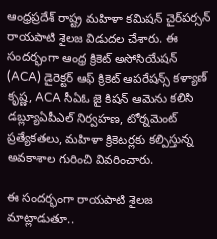ఆంధ్రప్రదేశ్ రాష్ట్ర మహిళా కమిషన్ చైర్‌పర్సన్ రాయపాటి శైలజ విడుదల చేశారు. ఈ సందర్భంగా ఆంధ్ర క్రికెట్ అసోసియేషన్ (ACA) డైరెక్టర్ ఆఫ్ క్రికెట్ ఆపరేషన్స్ కళ్యాణ్ కృష్ణ, ACA సీఏఓ జై కిషన్ ఆమెను కలిసి డబ్ల్యూఏపీఎల్ నిర్వహణ, టోర్నమెంట్ ప్రత్యేకతలు, మహిళా క్రికెటర్లకు కల్పిస్తున్న అవకాశాల గురించి వివరించారు.

ఈ సందర్భంగా రాయపాటి శైలజ మాట్లాడుతూ..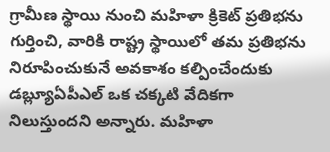గ్రామీణ స్థాయి నుంచి మహిళా క్రికెట్ ప్రతిభను గుర్తించి, వారికి రాష్ట్ర స్థాయిలో తమ ప్రతిభను నిరూపించుకునే అవకాశం కల్పించేందుకు డబ్ల్యూఏపీఎల్ ఒక చక్కటి వేదికగా నిలుస్తుందని అన్నారు. మహిళా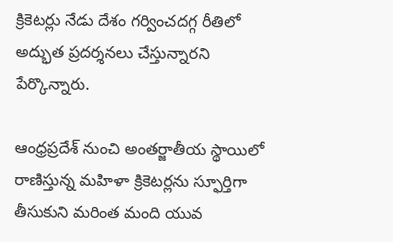క్రికెటర్లు నేడు దేశం గర్వించదగ్గ రీతిలో అద్భుత ప్రదర్శనలు చేస్తున్నారని పేర్కొన్నారు.

ఆంధ్రప్రదేశ్ నుంచి అంతర్జాతీయ స్థాయిలో రాణిస్తున్న మహిళా క్రికెటర్లను స్ఫూర్తిగా తీసుకుని మరింత మంది యువ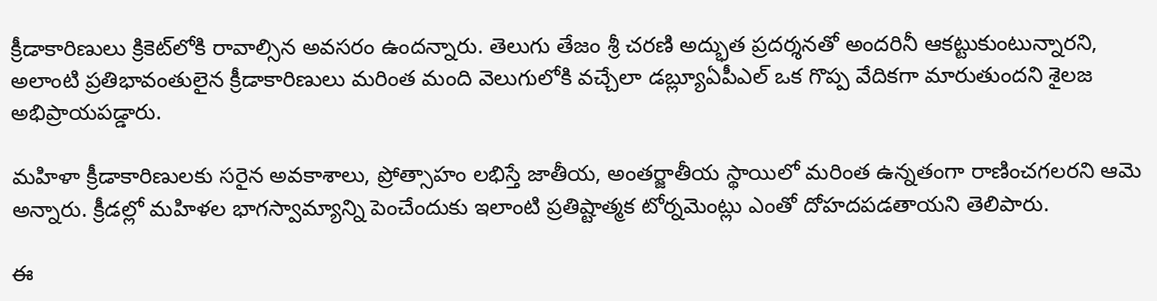క్రీడాకారిణులు క్రికెట్‌లోకి రావాల్సిన అవసరం ఉందన్నారు. తెలుగు తేజం శ్రీ చరణి అద్భుత ప్రదర్శనతో అందరినీ ఆకట్టుకుంటున్నారని, అలాంటి ప్రతిభావంతులైన క్రీడాకారిణులు మరింత మంది వెలుగులోకి వచ్చేలా డబ్ల్యూఏపీఎల్ ఒక గొప్ప వేదికగా మారుతుందని శైలజ అభిప్రాయపడ్డారు.

మహిళా క్రీడాకారిణులకు సరైన అవకాశాలు, ప్రోత్సాహం లభిస్తే జాతీయ, అంతర్జాతీయ స్థాయిలో మరింత ఉన్నతంగా రాణించగలరని ఆమె అన్నారు. క్రీడల్లో మహిళల భాగస్వామ్యాన్ని పెంచేందుకు ఇలాంటి ప్రతిష్టాత్మక టోర్నమెంట్లు ఎంతో దోహదపడతాయని తెలిపారు.

ఈ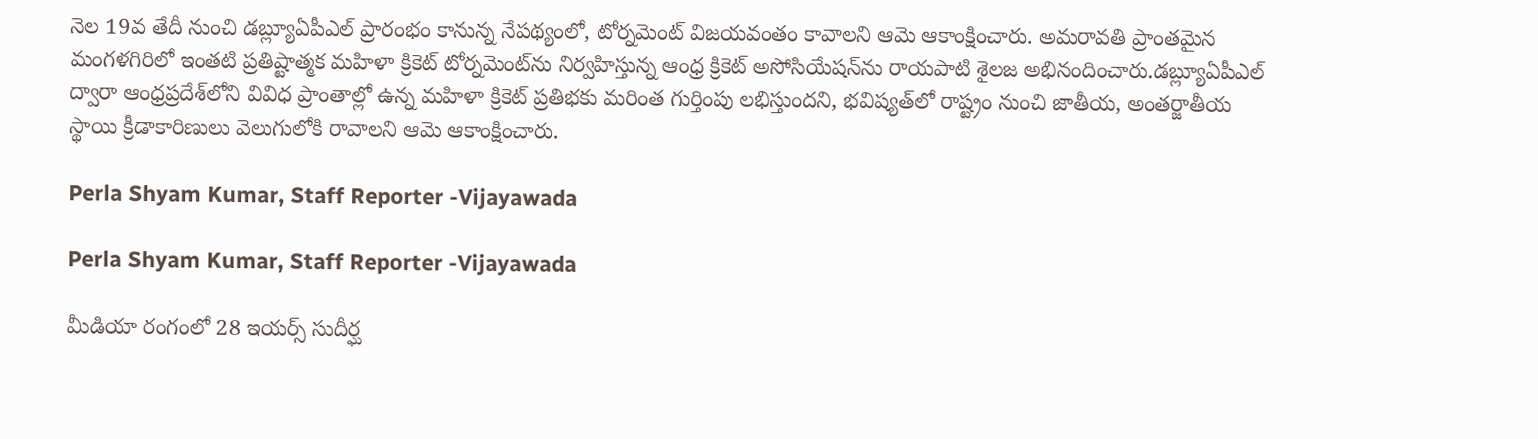నెల 19వ తేదీ నుంచి డబ్ల్యూఏపీఎల్ ప్రారంభం కానున్న నేపథ్యంలో, టోర్నమెంట్ విజయవంతం కావాలని ఆమె ఆకాంక్షించారు. అమరావతి ప్రాంతమైన మంగళగిరిలో ఇంతటి ప్రతిష్టాత్మక మహిళా క్రికెట్ టోర్నమెంట్‌ను నిర్వహిస్తున్న ఆంధ్ర క్రికెట్ అసోసియేషన్‌ను రాయపాటి శైలజ అభినందించారు.డబ్ల్యూఏపీఎల్ ద్వారా ఆంధ్రప్రదేశ్‌లోని వివిధ ప్రాంతాల్లో ఉన్న మహిళా క్రికెట్ ప్రతిభకు మరింత గుర్తింపు లభిస్తుందని, భవిష్యత్‌లో రాష్ట్రం నుంచి జాతీయ, అంతర్జాతీయ స్థాయి క్రీడాకారిణులు వెలుగులోకి రావాలని ఆమె ఆకాంక్షించారు.

Perla Shyam Kumar, Staff Reporter -Vijayawada

Perla Shyam Kumar, Staff Reporter -Vijayawada

మీడియా రంగంలో 28 ఇయర్స్ సుదీర్ఘ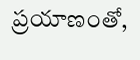ప్రయాణంతో,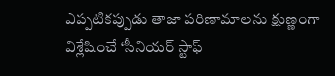ఎప్పటికప్పుడు తాజా పరిణామాలను క్షుణ్ణంగా విశ్లేషించే ‘సీనియర్ స్టాఫ్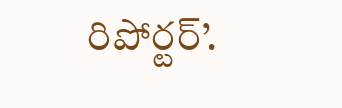రిపోర్టర్’.